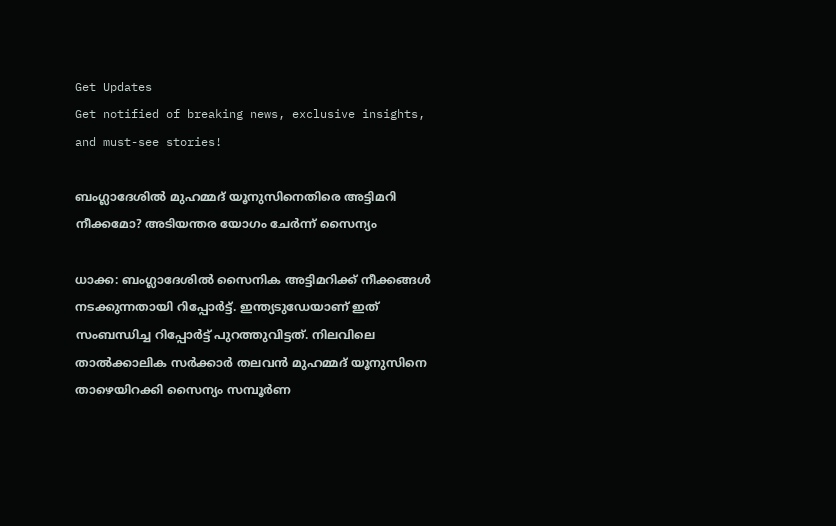Get Updates
Get notified of breaking news, exclusive insights, and must-see stories!

ബംഗ്ലാദേശിൽ മുഹമ്മദ് യൂനുസിനെതിരെ അട്ടിമറി നീക്കമോ? അടിയന്തര യോഗം ചേർന്ന് സൈന്യം

ധാക്ക: ബംഗ്ലാദേശിൽ സൈനിക അട്ടിമറിക്ക് നീക്കങ്ങൾ നടക്കുന്നതായി റിപ്പോർട്ട്. ഇന്ത്യടുഡേയാണ് ഇത് സംബന്ധിച്ച റിപ്പോർട്ട് പുറത്തുവിട്ടത്. നിലവിലെ താൽക്കാലിക സർക്കാർ തലവൻ മുഹമ്മദ് യൂനുസിനെ താഴെയിറക്കി സൈന്യം സമ്പൂർണ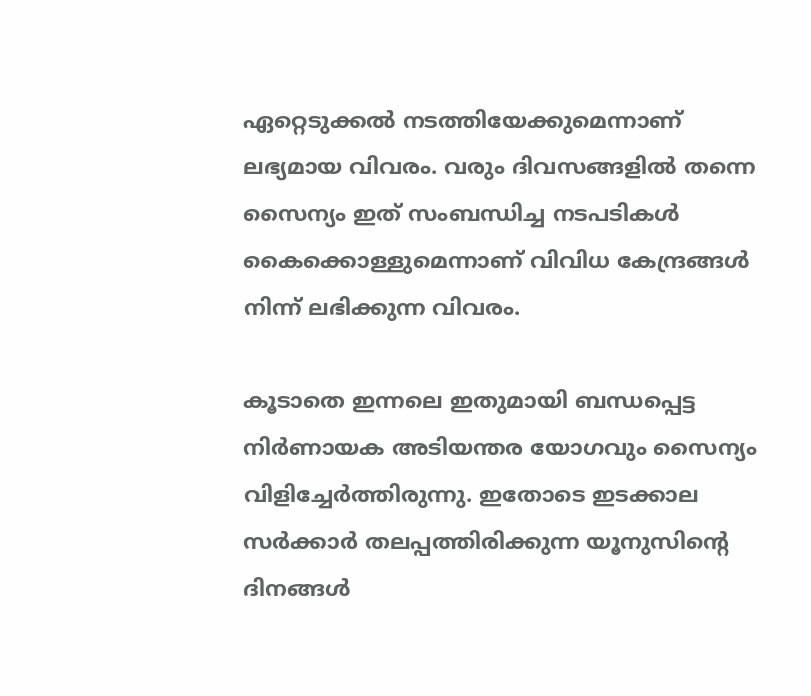ഏറ്റെടുക്കൽ നടത്തിയേക്കുമെന്നാണ് ലഭ്യമായ വിവരം. വരും ദിവസങ്ങളിൽ തന്നെ സൈന്യം ഇത് സംബന്ധിച്ച നടപടികൾ കൈക്കൊള്ളുമെന്നാണ് വിവിധ കേന്ദ്രങ്ങൾ നിന്ന് ലഭിക്കുന്ന വിവരം.

കൂടാതെ ഇന്നലെ ഇതുമായി ബന്ധപ്പെട്ട നിർണായക അടിയന്തര യോഗവും സൈന്യം വിളിച്ചേർത്തിരുന്നു. ഇതോടെ ഇടക്കാല സർക്കാർ തലപ്പത്തിരിക്കുന്ന യൂനുസിന്റെ ദിനങ്ങൾ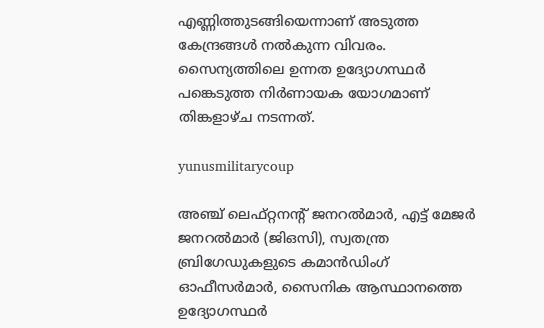എണ്ണിത്തുടങ്ങിയെന്നാണ് അടുത്ത കേന്ദ്രങ്ങൾ നൽകുന്ന വിവരം. സൈന്യത്തിലെ ഉന്നത ഉദ്യോഗസ്ഥർ പങ്കെടുത്ത നിർണായക യോഗമാണ് തിങ്കളാഴ്‌ച നടന്നത്.

yunusmilitarycoup

അഞ്ച് ലെഫ്റ്റനന്റ് ജനറൽമാർ, എട്ട് മേജർ ജനറൽമാർ (ജിഒസി), സ്വതന്ത്ര ബ്രിഗേഡുകളുടെ കമാൻഡിംഗ് ഓഫീസർമാർ, സൈനിക ആസ്ഥാനത്തെ ഉദ്യോഗസ്ഥർ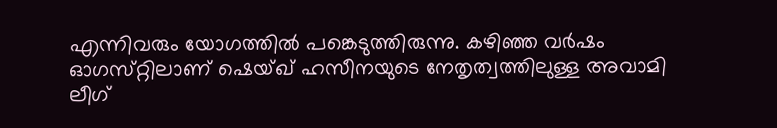എന്നിവരും യോഗത്തിൽ പങ്കെടുത്തിരുന്നു. കഴിഞ്ഞ വർഷം ഓഗസ്‌റ്റിലാണ് ഷെയ്ഖ് ഹസീനയുടെ നേതൃത്വത്തിലുള്ള അവാമി ലീഗ്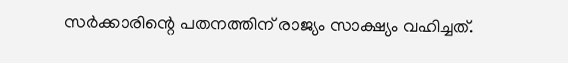സർക്കാരിന്റെ പതനത്തിന് രാജ്യം സാക്ഷ്യം വഹിച്ചത്.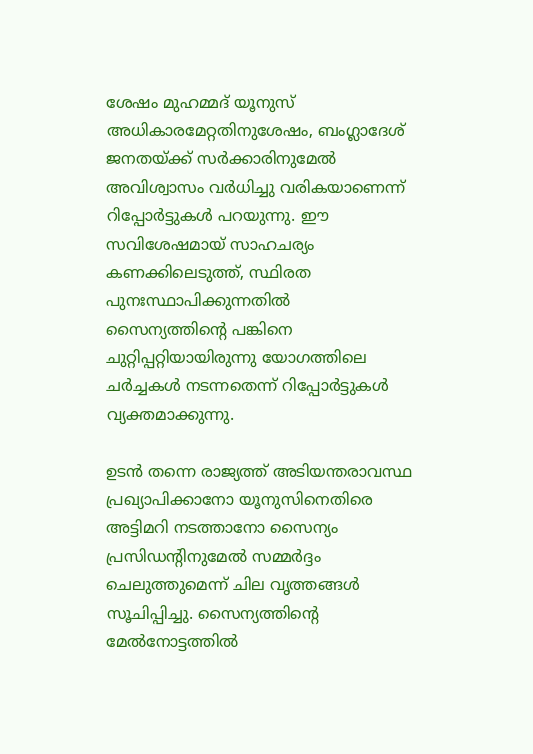ശേഷം മുഹമ്മദ് യൂനുസ് അധികാരമേറ്റതിനുശേഷം, ബംഗ്ലാദേശ് ജനതയ്ക്ക് സർക്കാരിനുമേൽ അവിശ്വാസം വർധിച്ചു വരികയാണെന്ന് റിപ്പോർട്ടുകൾ പറയുന്നു. ഈ സവിശേഷമായ് സാഹചര്യം കണക്കിലെടുത്ത്, സ്ഥിരത പുനഃസ്ഥാപിക്കുന്നതിൽ സൈന്യത്തിന്റെ പങ്കിനെ ചുറ്റിപ്പറ്റിയായിരുന്നു യോഗത്തിലെ ചർച്ചകൾ നടന്നതെന്ന് റിപ്പോർട്ടുകൾ വ്യക്തമാക്കുന്നു.

ഉടൻ തന്നെ രാജ്യത്ത് അടിയന്തരാവസ്ഥ പ്രഖ്യാപിക്കാനോ യൂനുസിനെതിരെ അട്ടിമറി നടത്താനോ സൈന്യം പ്രസിഡന്റിനുമേൽ സമ്മർദ്ദം ചെലുത്തുമെന്ന് ചില വൃത്തങ്ങൾ സൂചിപ്പിച്ചു. സൈന്യത്തിന്റെ മേൽനോട്ടത്തിൽ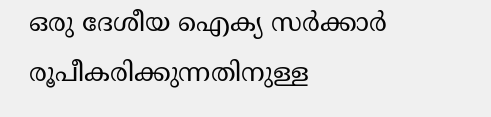ഒരു ദേശീയ ഐക്യ സർക്കാർ രൂപീകരിക്കുന്നതിനുള്ള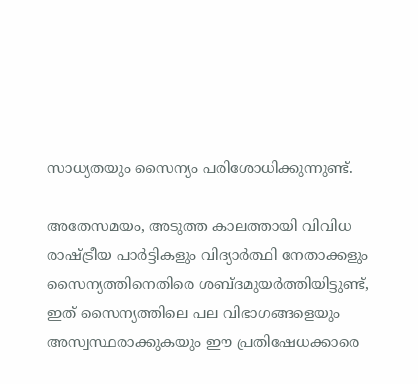സാധ്യതയും സൈന്യം പരിശോധിക്കുന്നുണ്ട്.

അതേസമയം, അടുത്ത കാലത്തായി വിവിധ രാഷ്ട്രീയ പാർട്ടികളും വിദ്യാർത്ഥി നേതാക്കളും സൈന്യത്തിനെതിരെ ശബ്‌ദമുയർത്തിയിട്ടുണ്ട്, ഇത് സൈന്യത്തിലെ പല വിഭാഗങ്ങളെയും അസ്വസ്ഥരാക്കുകയും ഈ പ്രതിഷേധക്കാരെ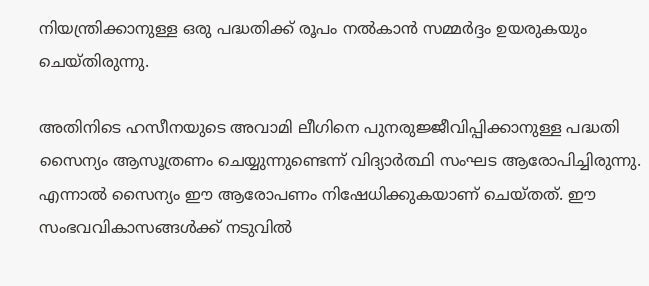നിയന്ത്രിക്കാനുള്ള ഒരു പദ്ധതിക്ക് രൂപം നൽകാൻ സമ്മർദ്ദം ഉയരുകയും ചെയ്‌തിരുന്നു.

അതിനിടെ ഹസീനയുടെ അവാമി ലീഗിനെ പുനരുജ്ജീവിപ്പിക്കാനുള്ള പദ്ധതി സൈന്യം ആസൂത്രണം ചെയ്യുന്നുണ്ടെന്ന് വിദ്യാർത്ഥി സംഘട ആരോപിച്ചിരുന്നു. എന്നാൽ സൈന്യം ഈ ആരോപണം നിഷേധിക്കുകയാണ് ചെയ്‌തത്‌. ഈ സംഭവവികാസങ്ങൾക്ക് നടുവിൽ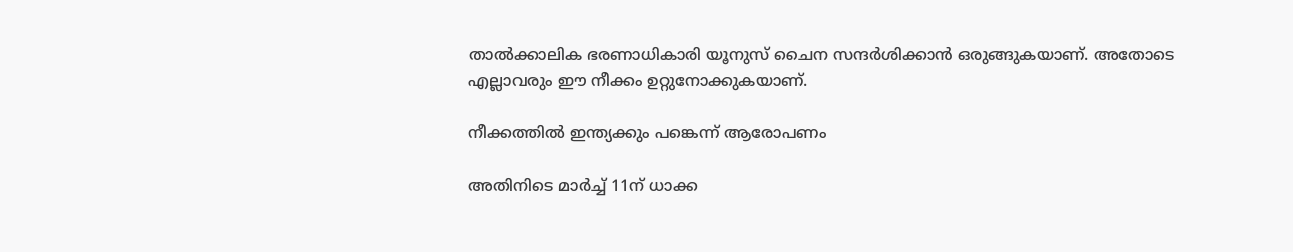താൽക്കാലിക ഭരണാധികാരി യൂനുസ് ചൈന സന്ദർശിക്കാൻ ഒരുങ്ങുകയാണ്. അതോടെ എല്ലാവരും ഈ നീക്കം ഉറ്റുനോക്കുകയാണ്.

നീക്കത്തിൽ ഇന്ത്യക്കും പങ്കെന്ന് ആരോപണം

അതിനിടെ മാർച്ച് 11ന് ധാക്ക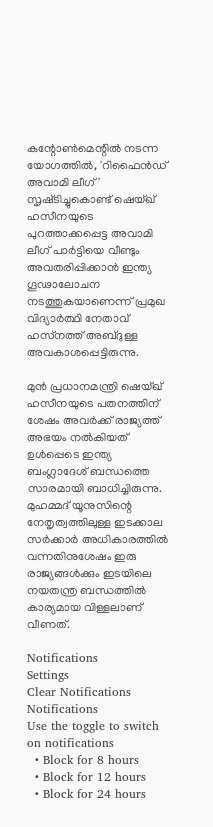കന്റോൺമെന്റിൽ നടന്ന യോഗത്തിൽ, 'റിഫൈൻഡ് അവാമി ലീഗ്' സൃഷ്‌ടിച്ചുകൊണ്ട് ഷെയ്ഖ് ഹസീനയുടെ പുറത്താക്കപ്പെട്ട അവാമി ലീഗ് പാർട്ടിയെ വീണ്ടും അവതരിപ്പിക്കാൻ ഇന്ത്യ ഗൂഢാലോചന നടത്തുകയാണെന്ന് പ്രമുഖ വിദ്യാർത്ഥി നേതാവ് ഹസ്‌നത്ത് അബ്‌ദുള്ള അവകാശപ്പെട്ടിരുന്നു.

മുൻ പ്രധാനമന്ത്രി ഷെയ്ഖ് ഹസീനയുടെ പതനത്തിന് ശേഷം അവർക്ക് രാജ്യത്ത് അഭയം നൽകിയത് ഉൾപ്പെടെ ഇന്ത്യ ബംഗ്ലാദേശ് ബന്ധത്തെ സാരമായി ബാധിച്ചിരുന്നു. മുഹമ്മദ് യൂനുസിന്റെ നേതൃത്വത്തിലുള്ള ഇടക്കാല സർക്കാർ അധികാരത്തിൽ വന്നതിനുശേഷം ഇരു രാജ്യങ്ങൾക്കും ഇടയിലെ നയതന്ത്ര ബന്ധത്തിൽ കാര്യമായ വിള്ളലാണ് വീണത്.

Notifications
Settings
Clear Notifications
Notifications
Use the toggle to switch on notifications
  • Block for 8 hours
  • Block for 12 hours
  • Block for 24 hours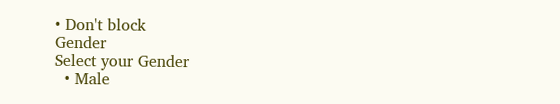• Don't block
Gender
Select your Gender
  • Male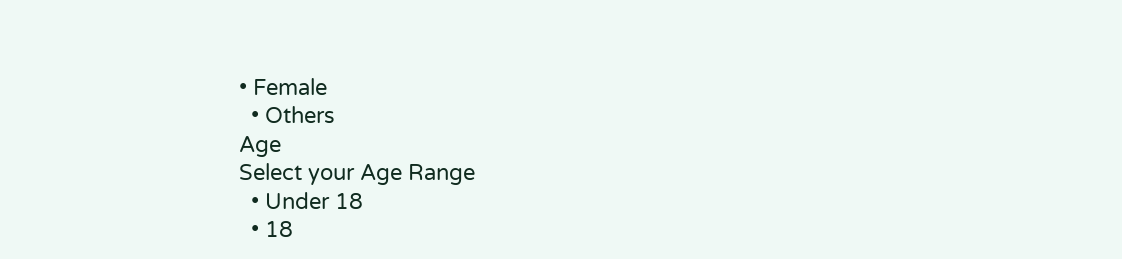• Female
  • Others
Age
Select your Age Range
  • Under 18
  • 18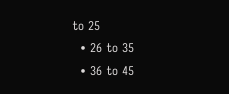to 25
  • 26 to 35
  • 36 to 45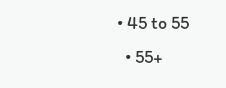• 45 to 55
  • 55+